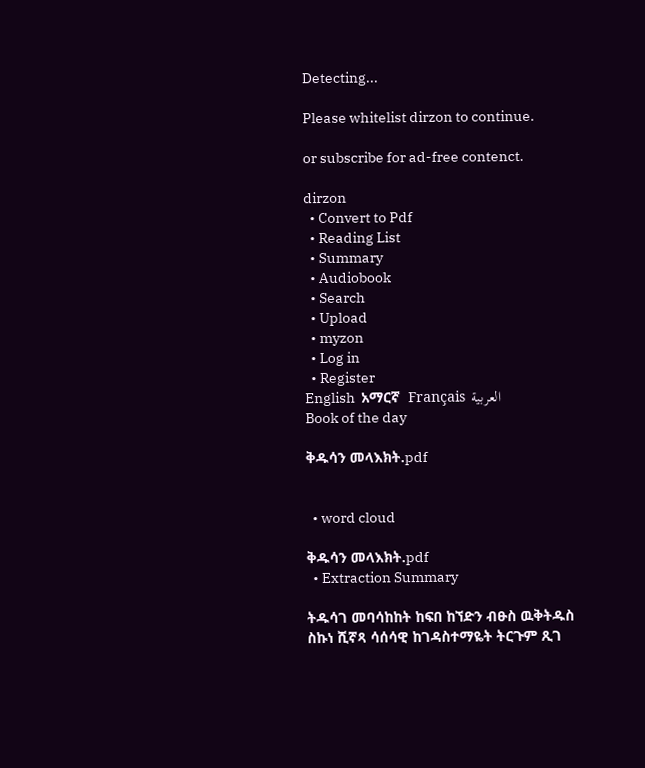Detecting...

Please whitelist dirzon to continue.

or subscribe for ad-free contenct.

dirzon
  • Convert to Pdf
  • Reading List
  • Summary
  • Audiobook
  • Search
  • Upload
  • myzon
  • Log in
  • Register
English  አማርኛ  Français  العربية
Book of the day

ቅዱሳን መላእክት.pdf


  • word cloud

ቅዱሳን መላእክት.pdf
  • Extraction Summary

ትዱሳገ መባሳከከት ከፍበ ከኘድን ብፁስ ዉቅትዱስ ስኩነ ሺኛጻ ሳሰሳዊ ከገዳስተማዬት ትርጉም ጺገ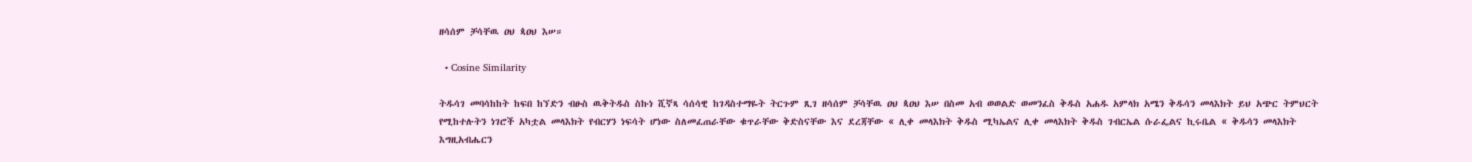ዘሳሰም ቻሳቸዉ ዐህ ጳዐህ እሠ።

  • Cosine Similarity

ትዱሳገ መባሳከከት ከፍበ ከኘድን ብፁስ ዉቅትዱስ ስኩነ ሺኛጻ ሳሰሳዊ ከገዳስተማዬት ትርጉም ጺገ ዘሳሰም ቻሳቸዉ ዐህ ጳዐህ እሠ በስመ አብ ወወልድ ወመንፈስ ቅዱስ አሐዱ አምላክ አሜን ቅዱሳን መላእክት ይህ አጭር ትምህርት የሚከተሉትን ነገሮች አካቷል መላእክት የብርሃን ነፍሳት ሆነው ስለመፈጠራቸው ቁጥራቸው ቅድስናቸው እና ደረጃቸው « ሊቀ መላእክት ቅዱስ ሚካኤልና ሊቀ መላእክት ቅዱስ ገብርኤል ሱራፌልና ኪሩቤል « ቅዱሳን መላእክት እግዚአብሔርን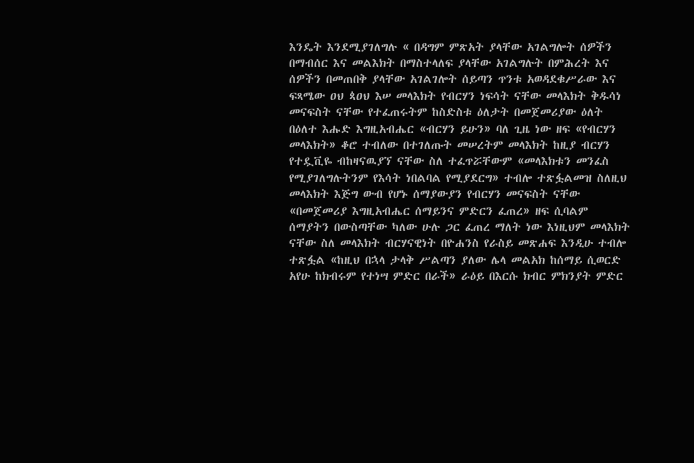እንዴት እንደሚያገለግሉ « በዳግም ምጽአት ያላቸው አገልግሎት ሰዎችን በማብሰር እና መልእክት በማስተላለፍ ያላቸው አገልግሉት በምሕረት እና ሰዎችን በመጠበቅ ያላቸው አገልገሎት ሰይጣን ጥንቱ አወዳደቁሥራው እና ፍጻሜው ዐህ ጳዐህ እሠ መላእክት የብርሃን ነፍሳት ናቸው መላእክት ቅዱሳነ መናፍስት ናቸው የተፈጠሩትም ከስድስቱ ዕለታት በመጀመሪያው ዕለት በዕለተ እሑድ እግዚአብሔር «ብርሃን ይሁን» ባለ ጊዜ ነው ዘፍ «የብርሃን መላእክት» ቆሮ ተብለው በተገለጡት መሠረትም መላእክት ከዚያ ብርሃን የተዷቪዬ ብከዛናዉያኘ ናቸው ስለ ተፈጥሯቸውም «መላእክቱን መንፈስ የሚያገለግሉትንም የእሳት ነበልባል የሚያደርግ» ተብሎ ተጽፏልመዝ ስለዚህ መላእክት እጅግ ውብ የሆኑ ሰማያውያን የብርሃን መናፍስት ናቸው «በመጀመሪያ እግዚአብሔር ሰማይንና ምድርን ፈጠረ» ዘፍ ሲባልም ሰማያትን በውስጣቸው ካለው ሁሉ ጋር ፈጠረ ማለት ነው እነዚህም መላእክት ናቸው ስለ መላእክት ብርሃናዊነት በዮሐንስ የራስይ መጽሐፍ እንዲሁ ተብሎ ተጽፏል «ከዚህ በኋላ ታላቅ ሥልጣን ያለው ሌላ መልአክ ከሰማይ ሲወርድ አየሁ ከክብሩም የተነሣ ምድር በራች» ራዕይ በእርሱ ክብር ምክንያት ምድር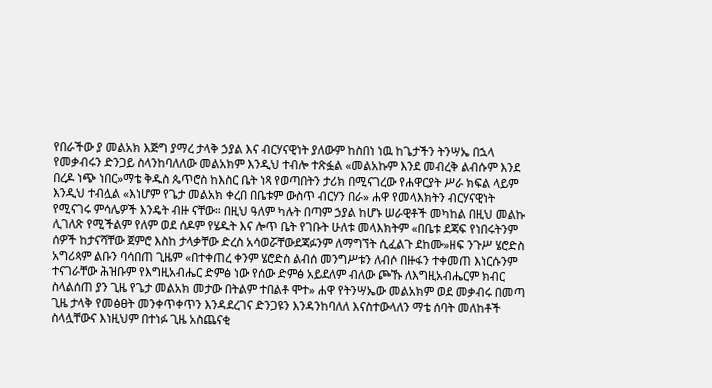የበራችው ያ መልአክ እጅግ ያማረ ታላቅ ኃያል እና ብርሃናዊነት ያለውም ከስበነ ነዉ ከጌታችን ትንሣኤ በኋላ የመቃብሩን ድንጋይ ስላንከባለለው መልአክም እንዲህ ተብሎ ተጽፏል «መልአኩም እንደ መብረቅ ልብሱም እንደ በረዶ ነጭ ነበር»ማቴ ቅዱስ ጴጥሮስ ከእስር ቤት ነጻ የወጣበትን ታሪክ በሚናገረው የሐዋርያት ሥራ ክፍል ላይም እንዲህ ተብሏል «እነሆም የጌታ መልአክ ቀረበ በቤቱም ውስጥ ብርሃን በራ» ሐዋ የመላእክትን ብርሃናዊነት የሚናገሩ ምሳሌዎች እንዴት ብዙ ናቸው። በዚህ ዓለም ካሉት በጣም ኃያል ከሆኑ ሠራዊቶች መካከል በዚህ መልኩ ሊገለጽ የሚችልም የለም ወደ ሰዶም የሄዱት እና ሎጥ ቤት የገቡት ሁለቱ መላእክትም «በቤቱ ደጃፍ የነበሩትንም ሰዎች ከታናሻቸው ጀምሮ እስከ ታላቃቸው ድረስ አሳወሯቸውደጃፉንም ለማግኘት ሲፈልጉ ደከሙ»ዘፍ ንጉሥ ሄሮድስ አግሪጳም ልቡን ባሳበጠ ጊዜም «በተቀጠረ ቀንም ሄሮድስ ልብሰ መንግሥቱን ለብሶ በዙፋን ተቀመጠ እነርሱንም ተናገራቸው ሕዝቡም የእግዚአብሔር ድምፅ ነው የሰው ድምፅ አይደለም ብለው ጮኹ ለእግዚአብሔርም ክብር ስላልሰጠ ያን ጊዜ የጌታ መልአክ መታው በትልም ተበልቶ ሞተ» ሐዋ የትንሣኤው መልአክም ወደ መቃብሩ በመጣ ጊዜ ታላቅ የመፅፀት መንቀጥቀጥን እንዳደረገና ድንጋዩን እንዳንከባለለ እናስተውላለን ማቴ ሰባት መለከቶች ስላሏቸውና እነዚህም በተነፉ ጊዜ አስጨናቂ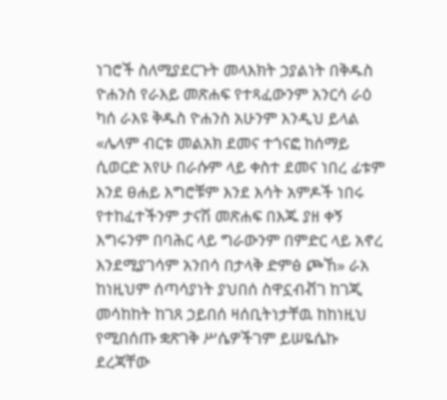ነገሮች ስለሚያደርጉት መላእክት ኃያልነት በቅዱስ ዮሐንስ የራእይ መጽሐፍ የተጻፈውንም አንርሳ ራዕ ካሰ ራእዩ ቅዱስ ዮሐንስ አሁንም እንዲህ ይላል «ሌላም ብርቱ መልአክ ደመና ተጎናፎ ከሰማይ ሲወርድ አየሁ በራሱም ላይ ቀስተ ደመና ነበረ ፊቱም እንደ ፀሐይ እግሮቹም እንደ እሳት አምዶች ነበሩ የተከፈተችንም ታናሽ መጽሐፍ በእጁ ያዘ ቀኝ እግሩንም በባሕር ላይ ግራውንም በምድር ላይ አኖረ እንደሚያገሳም አንበሳ በታላቅ ድምፅ ጮኸ» ራአ ከነዚህም ሰጣሳያነት ያህበሰ ስዋኗብቭገ ከገጂ መሳከከት ከገጸ ኃይበሰ ዛሰቢትነታቸዉ ከከነዚህ የሚበሰጡ ቋጽገቅ ሥሴዎችገም ይሠዬሴኩ ደረጃቸው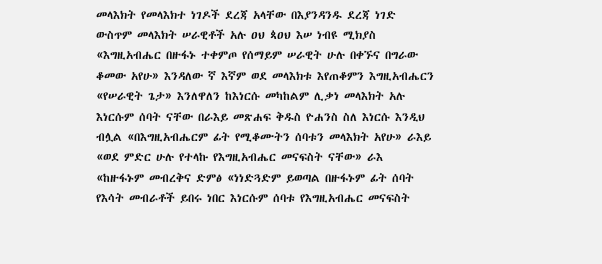መላእክት የመላእክተ ነገዶች ደረጃ አላቸው በእያንዳንዱ ደረጃ ነገድ ውስጥም መላእክት ሠራዊቶች አሉ ዐህ ጳዐህ እሠ ነብዩ ሚክያስ «እግዚአብሔር በዙፋኑ ተቀምጦ የሰማይም ሠራዊት ሁሉ በቀኙና በግራው ቆመው አየሁ» እንዳለው ኛ እኛም ወደ መላእክቱ እየጠቆምን እግዚአብሔርን «የሠራዊት ጌታ» እንለዋለን ከእነርሱ መካከልም ሊቃነ መላእክት አሉ እነርሱም ሰባት ናቸው በራእይ መጽሐፍ ቅዱስ ዮሐንስ ስለ እነርሱ እንዲህ ብሏል «በእግዚአብሔርም ፊት የሚቆሙትን ሰባቱን መላእክት አየሁ» ራእይ «ወደ ምድር ሁሉ የተላኩ የእግዚአብሔር መናፍስት ናቸው» ራእ «ከዙፋኑም መብረቅና ድምፅ «ነነድጓድም ይወጣል በዙፋኑም ፊት ሰባት የእሳት መብራቶች ይበሩ ነበር እነርሱም ሰባቱ የእግዚአብሔር መናፍስት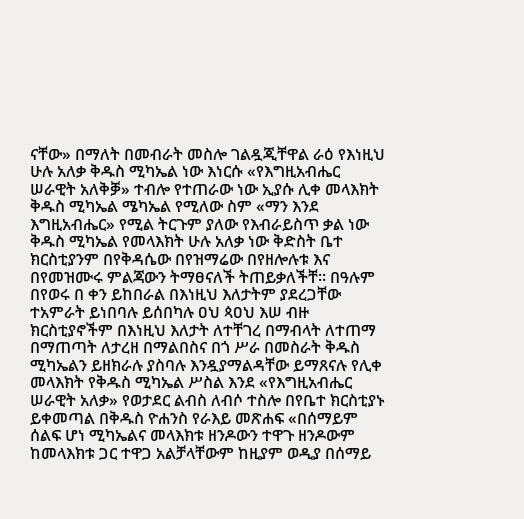ናቸው» በማለት በመብራት መስሎ ገልዷጂቸዋል ራዕ የእነዚህ ሁሉ አለቃ ቅዱስ ሚካኤል ነው እነርሱ «የእግዚአብሔር ሠራዊት አለቅቓ» ተብሎ የተጠራው ነው ኢያሱ ሊቀ መላእክት ቅዱስ ሚካኤል ሜካኤል የሚለው ስም «ማን እንደ እግዚአብሔር» የሚል ትርጉም ያለው የእብራይስጥ ቃል ነው ቅዱስ ሚካኤል የመላእክት ሁሉ አለቃ ነው ቅድስት ቤተ ክርስቲያንም በየቅዳሴው በየዝማሬው በየዘሎሉቱ እና በየመዝሙሩ ምልጃውን ትማፀናለች ትጠይቃለችቸ። በዓሉም በየወሩ በ ቀን ይከበራል በእነዚህ እለታትም ያደረጋቸው ተአምራት ይነበባሉ ይሰበካሉ ዐህ ጳዐህ እሠ ብዙ ክርስቲያኖችም በእነዚህ እለታት ለተቸገረ በማብላት ለተጠማ በማጠጣት ለታረዘ በማልበስና በጎ ሥራ በመስራት ቅዱስ ሚካኤልን ይዘክራሉ ያስባሉ እንዷያማልዳቸው ይማጸናሉ የሊቀ መላእክት የቅዱስ ሚካኤል ሥስል እንደ «የእግዚአብሔር ሠራዊት አለቃ» የወታደር ልብስ ለብሶ ተስሎ በየቤተ ክርስቲያኑ ይቀመጣል በቅዱስ ዮሐንስ የራእይ መጽሐፍ «በሰማይም ሰልፍ ሆነ ሚካኤልና መላእክቱ ዘንዶውን ተዋጉ ዘንዶውም ከመላእክቱ ጋር ተዋጋ አልቻላቸውም ከዚያም ወዲያ በሰማይ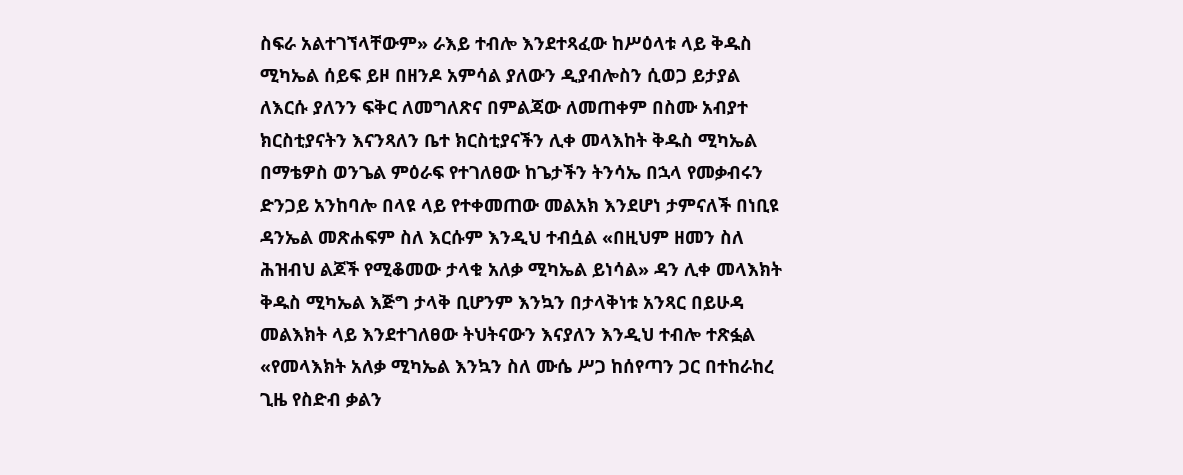ስፍራ አልተገኘላቸውም» ራእይ ተብሎ እንደተጻፈው ከሥዕላቱ ላይ ቅዱስ ሚካኤል ሰይፍ ይዞ በዘንዶ አምሳል ያለውን ዲያብሎስን ሲወጋ ይታያል ለእርሱ ያለንን ፍቅር ለመግለጽና በምልጃው ለመጠቀም በስሙ አብያተ ክርስቲያናትን እናንጻለን ቤተ ክርስቲያናችን ሊቀ መላእከት ቅዱስ ሚካኤል በማቴዎስ ወንጌል ምዕራፍ የተገለፀው ከጌታችን ትንሳኤ በኋላ የመቃብሩን ድንጋይ አንከባሎ በላዩ ላይ የተቀመጠው መልአክ እንደሆነ ታምናለች በነቢዩ ዳንኤል መጽሐፍም ስለ እርሱም እንዲህ ተብሷል «በዚህም ዘመን ስለ ሕዝብህ ልጆች የሚቆመው ታላቁ አለቃ ሚካኤል ይነሳል» ዳን ሊቀ መላእክት ቅዱስ ሚካኤል እጅግ ታላቅ ቢሆንም እንኳን በታላቅነቱ አንጻር በይሁዳ መልእክት ላይ እንደተገለፀው ትህትናውን እናያለን እንዲህ ተብሎ ተጽፏል «የመላእክት አለቃ ሚካኤል እንኳን ስለ ሙሴ ሥጋ ከሰየጣን ጋር በተከራከረ ጊዜ የስድብ ቃልን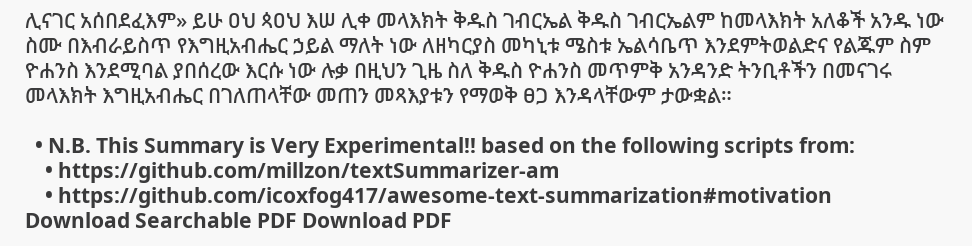ሊናገር አሰበደፈእም» ይሁ ዐህ ጳዐህ እሠ ሊቀ መላእክት ቅዱስ ገብርኤል ቅዱስ ገብርኤልም ከመላእክት አለቆች አንዱ ነው ስሙ በእብራይስጥ የእግዚአብሔር ኃይል ማለት ነው ለዘካርያስ መካኒቱ ሜስቱ ኤልሳቤጥ እንደምትወልድና የልጁም ስም ዮሐንስ እንደሚባል ያበሰረው እርሱ ነው ሉቃ በዚህን ጊዜ ስለ ቅዱስ ዮሐንስ መጥምቅ አንዳንድ ትንቢቶችን በመናገሩ መላእክት እግዚአብሔር በገለጠላቸው መጠን መጻእያቱን የማወቅ ፀጋ እንዳላቸውም ታውቋል።

  • N.B. This Summary is Very Experimental!! based on the following scripts from:
    • https://github.com/millzon/textSummarizer-am
    • https://github.com/icoxfog417/awesome-text-summarization#motivation
Download Searchable PDF Download PDF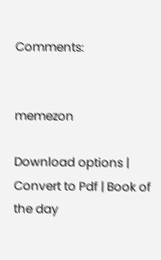Comments:


memezon

Download options | Convert to Pdf | Book of the day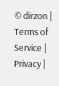© dirzon | Terms of Service | Privacy |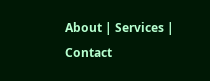About | Services | Contact